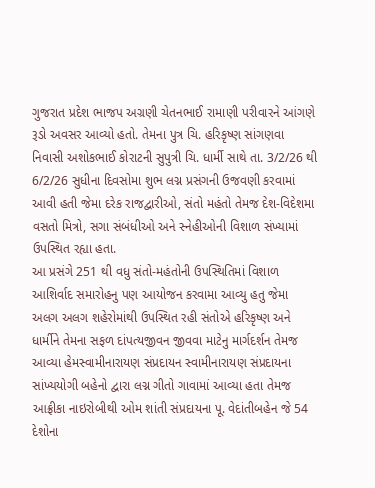ગુજરાત પ્રદેશ ભાજપ અગ્રણી ચેતનભાઈ રામાણી પરીવારને આંગણે રૂડો અવસર આવ્યો હતો. તેમના પુત્ર ચિ. હરિકૃષ્ણ સાંગણવા નિવાસી અશોકભાઈ કોરાટની સુપુત્રી ચિ. ધાર્મી સાથે તા. 3/2/26 થી 6/2/26 સુધીના દિવસોમા શુભ લગ્ન પ્રસંગની ઉજવણી કરવામાં આવી હતી જેમા દરેક રાજદ્વારીઓ, સંતો મહંતો તેમજ દેશ-વિદેશમા વસતો મિત્રો, સગા સંબંધીઓ અને સ્નેહીઓની વિશાળ સંખ્યામાં ઉપસ્થિત રહ્યા હતા.
આ પ્રસંગે 251 થી વધુ સંતો-મહંતોની ઉપસ્થિતિમાં વિશાળ આશિર્વાદ સમારોહનુ પણ આયોજન કરવામા આવ્યુ હતુ જેમા અલગ અલગ શહેરોમાંથી ઉપસ્થિત રહી સંતોએ હરિકૃષ્ણ અને ધાર્મીને તેમના સફળ દાંપત્યજીવન જીવવા માટેનુ માર્ગદર્શન તેમજ આવ્યા હેમસ્વામીનારાયણ સંપ્રદાયન સ્વામીનારાયણ સંપ્રદાયના સાંખ્યયોગી બહેનો દ્વારા લગ્ન ગીતો ગાવામાં આવ્યા હતા તેમજ આફ્રીકા નાઇરોબીથી ઓમ શાંતી સંપ્રદાયના પૂ. વેદાંતીબહેન જે 54 દેશોના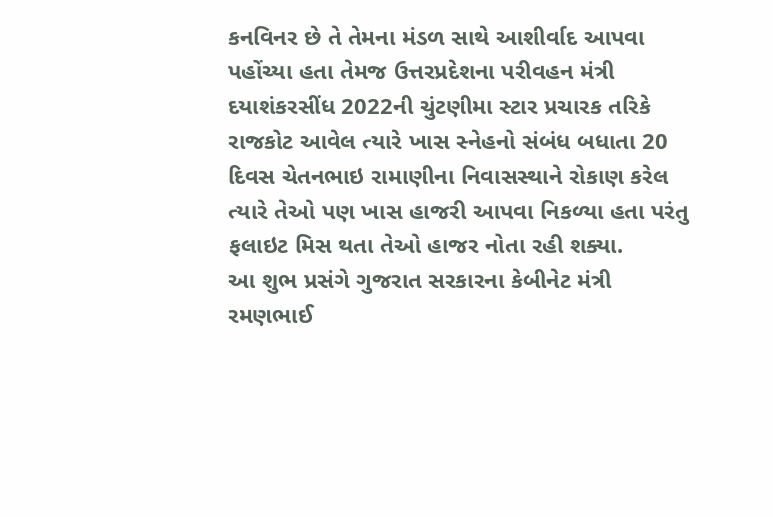કનવિનર છે તે તેમના મંડળ સાથે આશીર્વાદ આપવા પહોંચ્યા હતા તેમજ ઉત્તરપ્રદેશના પરીવહન મંત્રી દયાશંકરસીંધ 2022ની ચુંટણીમા સ્ટાર પ્રચારક તરિકે રાજકોટ આવેલ ત્યારે ખાસ સ્નેહનો સંબંધ બધાતા 20 દિવસ ચેતનભાઇ રામાણીના નિવાસસ્થાને રોકાણ કરેલ ત્યારે તેઓ પણ ખાસ હાજરી આપવા નિકળ્યા હતા પરંતુ ફલાઇટ મિસ થતા તેઓ હાજર નોતા રહી શક્યા.
આ શુભ પ્રસંગે ગુજરાત સરકારના કેબીનેટ મંત્રી રમણભાઈ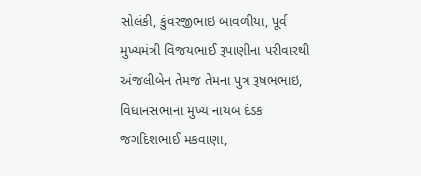સોલંકી, કુંવરજીભાઇ બાવળીયા, પૂર્વ મુખ્યમંત્રી વિજયભાઈ રૂપાણીના પરીવારથી અંજલીબેન તેમજ તેમના પુત્ર રૂષભભાઇ, વિધાનસભાના મુખ્ય નાયબ દંડક જગદિશભાઈ મકવાણા,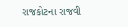રાજકોટના રાજવી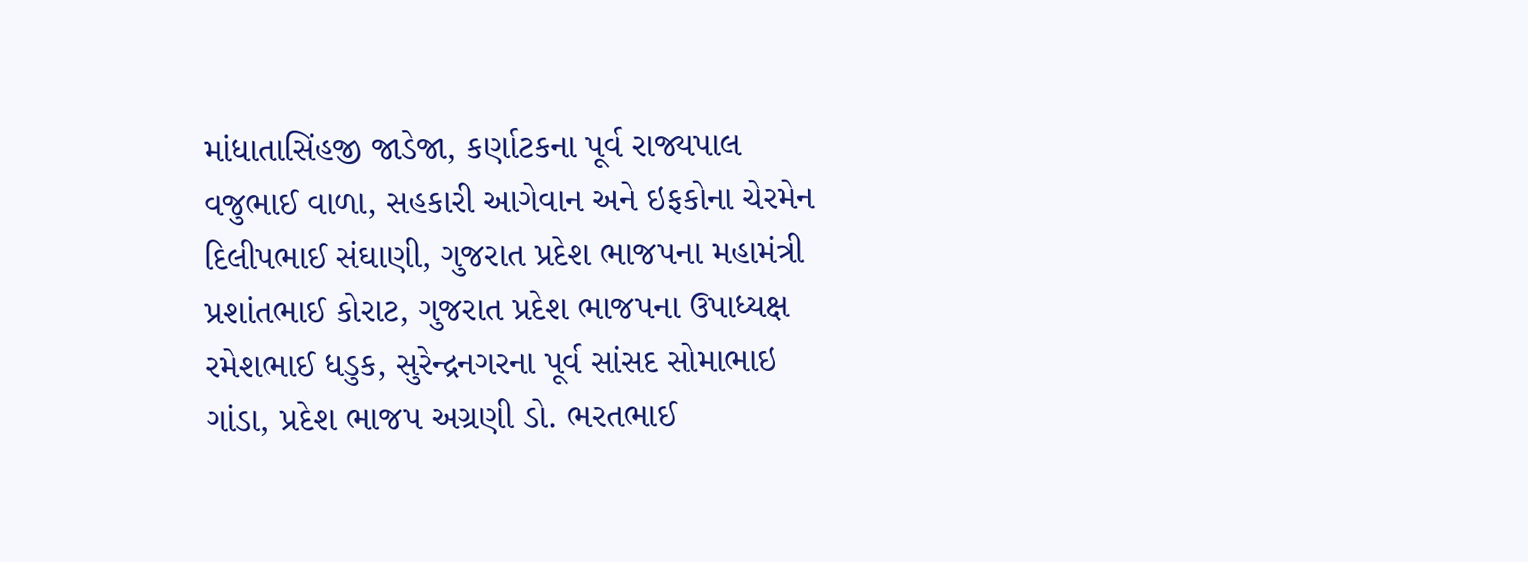માંધાતાસિંહજી જાડેજા, કર્ણાટકના પૂર્વ રાજ્યપાલ વજુભાઈ વાળા, સહકારી આગેવાન અને ઇફકોના ચેરમેન દિલીપભાઈ સંઘાણી, ગુજરાત પ્રદેશ ભાજપના મહામંત્રી પ્રશાંતભાઈ કોરાટ, ગુજરાત પ્રદેશ ભાજપના ઉપાધ્યક્ષ રમેશભાઈ ધડુક, સુરેન્દ્રનગરના પૂર્વ સાંસદ સોમાભાઇ ગાંડા, પ્રદેશ ભાજપ અગ્રણી ડો. ભરતભાઈ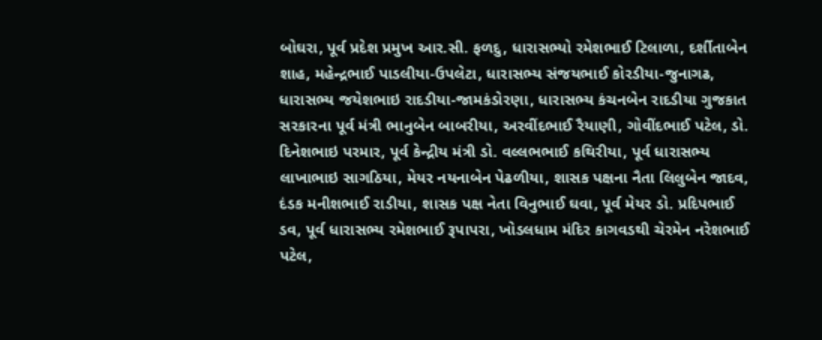બોઘરા, પૂર્વ પ્રદેશ પ્રમુખ આર.સી. ફળદુ, ધારાસભ્યો રમેશભાઈ ટિલાળા, દર્શીતાબેન શાહ, મહેન્દ્રભાઈ પાડલીયા-ઉપલેટા, ધારાસભ્ય સંજયભાઈ કોરડીયા-જુનાગઢ, ધારાસભ્ય જયેશભાઇ રાદડીયા-જામકંડોરણા, ધારાસભ્ય કંચનબેન રાદડીયા ગુજકાત સરકારના પૂર્વ મંત્રી ભાનુબેન બાબરીયા, અરવીંદભાઈ રૈયાણી, ગોવીંદભાઈ પટેલ, ડો. દિનેશભાઇ પરમાર, પૂર્વ કેન્દ્રીય મંત્રી ડો. વલ્લભભાઈ કથિરીયા, પૂર્વ ધારાસભ્ય લાખાભાઇ સાગઠિયા, મેયર નયનાબેન પેઢળીયા, શાસક પક્ષના નૈતા લિલુબેન જાદવ, દંડક મનીશભાઈ રાડીયા, શાસક પક્ષ નેતા વિનુભાઈ ઘવા, પૂર્વ મેયર ડો. પ્રદિપભાઈ ડવ, પૂર્વ ધારાસભ્ય રમેશભાઈ રૂપાપરા, ખોડલધામ મંદિર કાગવડથી ચેરમેન નરેશભાઈ પટેલ,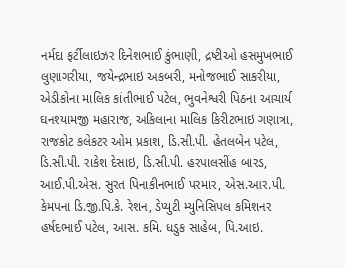નર્મદા ફર્ટીલાઇઝર દિનેશભાઈ કુંભાણી, દ્રષ્ટીઓ હસમુખભાઈ લુણાગરીયા, જયેન્દ્રભાઇ અકબરી, મનોજભાઈ સાકરીયા, એડીકોના માલિક કાંતીભાઈ પટેલ, ભુવનેશ્વરી પિઠના આચાર્ય ઘનશ્યામજી મહારાજ, અકિલાના માલિક કિરીટભાઇ ગણાત્રા, રાજકોટ કલેકટર ઓમ પ્રકાશ, ડિ.સી.પી. હેતલબેન પટેલ, ડિ.સી.પી. રાકેશ દેસાઇ, ડિ.સી.પી. હરપાલસીંહ બારડ, આઈ.પી.એસ. સુરત પિનાકીનભાઈ પરમાર, એસ.આર.પી. કેમપના ડિ.જી.પિ.કે. રેશન, ડેપ્યુટી મ્યુનિસિપલ કમિશનર હર્ષદભાઈ પટેલ, આસ. કમિ. ધડુક સાહેબ, પિ.આઇ.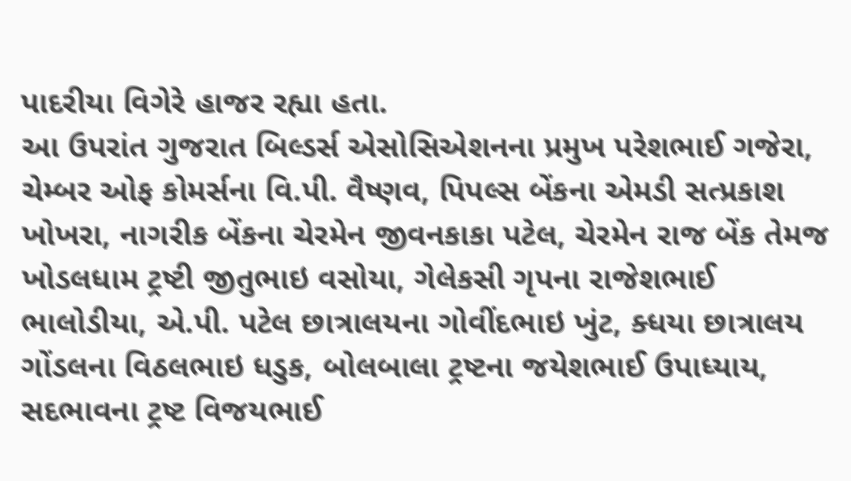પાદરીયા વિગેરે હાજર રહ્યા હતા.
આ ઉપરાંત ગુજરાત બિલ્ડર્સ એસોસિએશનના પ્રમુખ પરેશભાઈ ગજેરા, ચેમ્બર ઓફ કોમર્સના વિ.પી. વૈષ્ણવ, પિપલ્સ બેંકના એમડી સત્પ્રકાશ ખોખરા, નાગરીક બેંકના ચેરમેન જીવનકાકા પટેલ, ચેરમેન રાજ બેંક તેમજ ખોડલધામ ટ્રષ્ટી જીતુભાઇ વસોયા, ગેલેકસી ગૃપના રાજેશભાઈ ભાલોડીયા, એ.પી. પટેલ છાત્રાલયના ગોવીંદભાઇ ખુંટ, ક્ધયા છાત્રાલય ગોંડલના વિઠલભાઇ ધડુક, બોલબાલા ટ્રષ્ટના જયેશભાઈ ઉપાધ્યાય, સદભાવના ટ્રષ્ટ વિજયભાઈ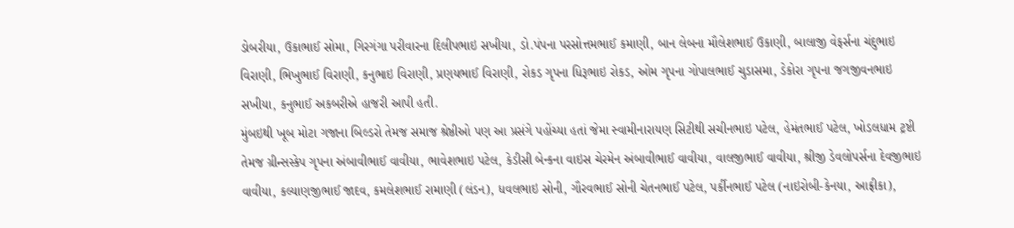ડોબરીયા, ઉકાભાઈ સોમા, ગિરગંગા પરીવારના દિલીપભાઇ સખીયા, ડો.પંપના પરસોત્તમભાઈ કમાણી, બાન લેબના મૌલેશભાઈ ઉકાણી, બાલાજી વેફર્સના ચંદુભાઇ વિરાણી, ભિખુભાઈ વિરાણી, કનુભાઇ વિરાણી, પ્રણયભાઈ વિરાણી, રોકડ ગૃપના ધિરૂભાઇ રોકડ, ઓમ ગૃપના ગોપાલભાઈ ચુડાસમા, ડેકોરા ગૃપના જગજીવનભાઇ સખીયા, કનુભાઈ અકબરીએ હાજરી આપી હતી.
મુંબઇથી ખૂબ મોટા ગજાના બિલ્ડરો તેમજ સમાજ શ્રેષ્ઠીઓ પણ આ પ્રસંગે પહોંચ્યા હતાં જેમા સ્વામીનારાયણ સિટીથી સચીનભાઇ પટેલ, હેમંતભાઈ પટેલ, ખોડલધામ ટ્રષ્ટી તેમજ ગ્રીન્સસ્કેપ ગૃપના અંબાવીભાઈ વાવીયા, ભાવેશભાઇ પટેલ, કેડીસી બેન્કના વાઇસ ચેરમેન અંબાવીભાઈ વાવીયા, વાલજીભાઈ વાવીયા, શ્રીજી ડેવલોપર્સના દેવજીભાઇ વાવીયા, કલ્યાણજીભાઈ જાદવ, કમલેશભાઈ રામાણી (લંડન), ધવલભાઇ સોની, ગૌરવભાઈ સોની ચેતનભાઈ પટેલ, પર્કીનભાઈ પટેલ (નાઇરોબી-કેનયા, આફ્રીકા),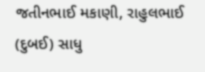જતીનભાઈ મકાણી, રાહુલભાઈ (દુબઈ) સાધુ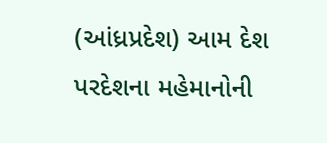(આંધ્રપ્રદેશ) આમ દેશ પરદેશના મહેમાનોની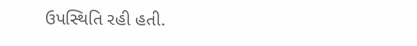ઉપસ્થિતિ રહી હતી.